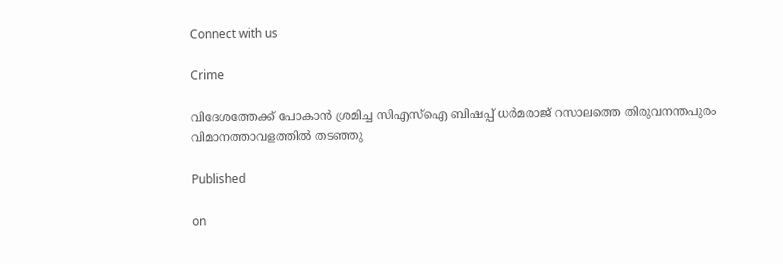Connect with us

Crime

വിദേശത്തേക്ക് പോകാന്‍ ശ്രമിച്ച സിഎസ്‌ഐ ബിഷപ്പ് ധര്‍മരാജ് റസാലത്തെ തിരുവനന്തപുരം വിമാനത്താവളത്തില്‍ തടഞ്ഞു

Published

on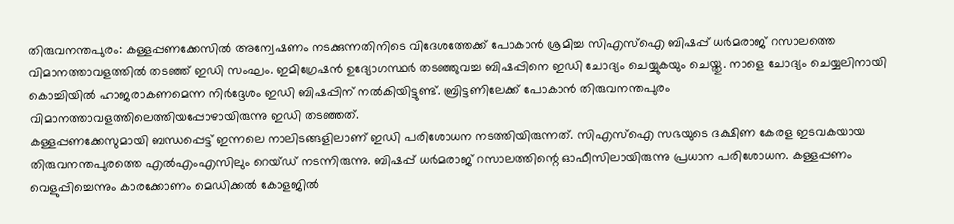തിരുവനന്തപുരം: കള്ളപ്പണക്കേസില്‍ അന്വേഷണം നടക്കുന്നതിനിടെ വിദേശത്തേക്ക് പോകാന്‍ ശ്രമിച്ച സിഎസ്‌ഐ ബിഷപ്പ് ധര്‍മരാജ് റസാലത്തെ വിമാനത്താവളത്തില്‍ തടഞ്ഞ് ഇഡി സംഘം. ഇമിഗ്രേഷന്‍ ഉദ്യോഗസ്ഥര്‍ തടഞ്ഞുവച്ച ബിഷപ്പിനെ ഇഡി ചോദ്യം ചെയ്യുകയും ചെയ്തു. നാളെ ചോദ്യം ചെയ്യലിനായി കൊച്ചിയില്‍ ഹാജരാകണമെന്ന നിര്‍ദ്ദേശം ഇഡി ബിഷപ്പിന് നല്‍കിയിട്ടുണ്ട്. ബ്രിട്ടണിലേക്ക് പോകാന്‍ തിരുവനന്തപുരം വിമാനത്താവളത്തിലെത്തിയപ്പോഴായിരുന്നു ഇഡി തടഞ്ഞത്.
കള്ളപ്പണക്കേസുമായി ബന്ധപ്പെട്ട് ഇന്നലെ നാലിടങ്ങളിലാണ് ഇഡി പരിശോധന നടത്തിയിരുന്നത്. സിഎസ്‌ഐ സഭയുടെ ദക്ഷിണ കേരള ഇടവകയായ തിരുവനന്തപുരത്തെ എല്‍എംഎസിലും റെയ്ഡ് നടന്നിരുന്നു. ബിഷപ്പ് ധര്‍മരാജ് റസാലത്തിന്റെ ഓഫീസിലായിരുന്നു പ്രധാന പരിശോധന. കള്ളപ്പണം വെളുപ്പിച്ചെന്നും കാരക്കോണം മെഡിക്കല്‍ കോളജില്‍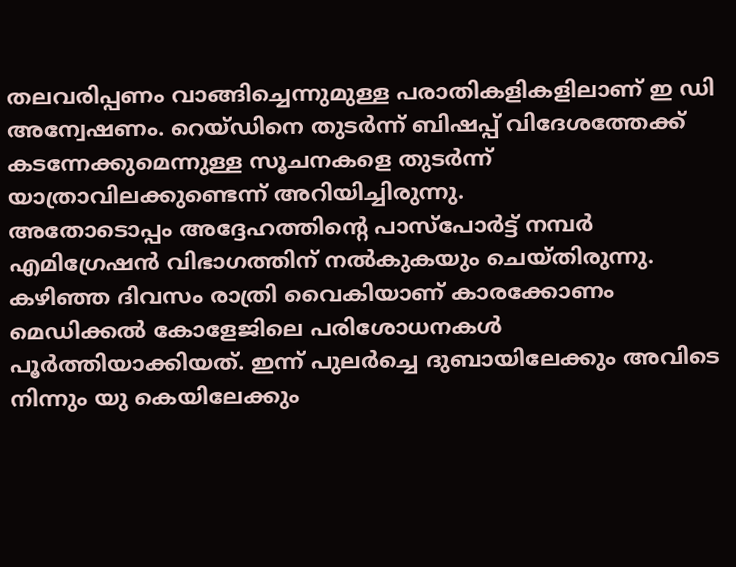തലവരിപ്പണം വാങ്ങിച്ചെന്നുമുള്ള പരാതികളികളിലാണ് ഇ ഡി അന്വേഷണം. റെയ്ഡിനെ തുടര്‍ന്ന് ബിഷപ്പ് വിദേശത്തേക്ക് കടന്നേക്കുമെന്നുള്ള സൂചനകളെ തുടര്‍ന്ന് യാത്രാവിലക്കുണ്ടെന്ന് അറിയിച്ചിരുന്നു.
അതോടൊപ്പം അദ്ദേഹത്തിന്റെ പാസ്‌പോര്‍ട്ട് നമ്പര്‍ എമിഗ്രേഷന്‍ വിഭാഗത്തിന് നല്‍കുകയും ചെയ്തിരുന്നു. കഴിഞ്ഞ ദിവസം രാത്രി വൈകിയാണ് കാരക്കോണം മെഡിക്കല്‍ കോളേജിലെ പരിശോധനകള്‍ പൂര്‍ത്തിയാക്കിയത്. ഇന്ന് പുലര്‍ച്ചെ ദുബായിലേക്കും അവിടെ നിന്നും യു കെയിലേക്കും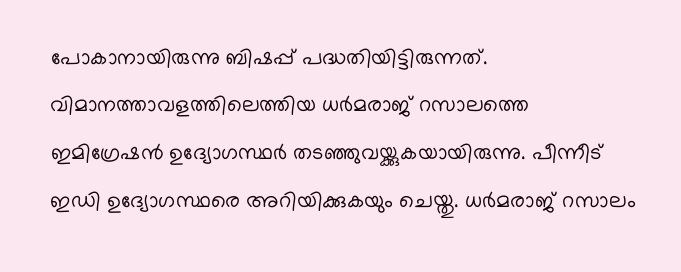പോകാനായിരുന്നു ബിഷപ്പ് പദ്ധതിയിട്ടിരുന്നത്. വിമാനത്താവളത്തിലെത്തിയ ധര്‍മരാജ് റസാലത്തെ ഇമിഗ്രേഷന്‍ ഉദ്യോഗസ്ഥര്‍ തടഞ്ഞുവയ്ക്കുകയായിരുന്നു. പീന്നീട് ഇഡി ഉദ്യോഗസ്ഥരെ അറിയിക്കുകയും ചെയ്തു. ധര്‍മരാജ് റസാലം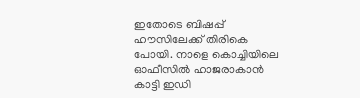ഇതോടെ ബിഷപ്പ് ഹൗസിലേക്ക് തിരികെ പോയി. നാളെ കൊച്ചിയിലെ ഓഫീസില്‍ ഹാജരാകാന്‍ കാട്ടി ഇഡി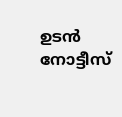ഉടന്‍ നോട്ടീസ്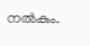നല്‍കും.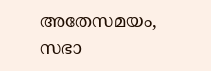അതേസമയം, സഭാ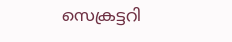സെക്രട്ടറി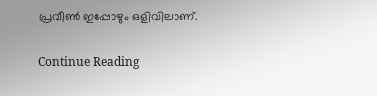പ്രവീണ്‍ ഇപ്പോഴും ഒളിവിലാണ്.

Continue Reading